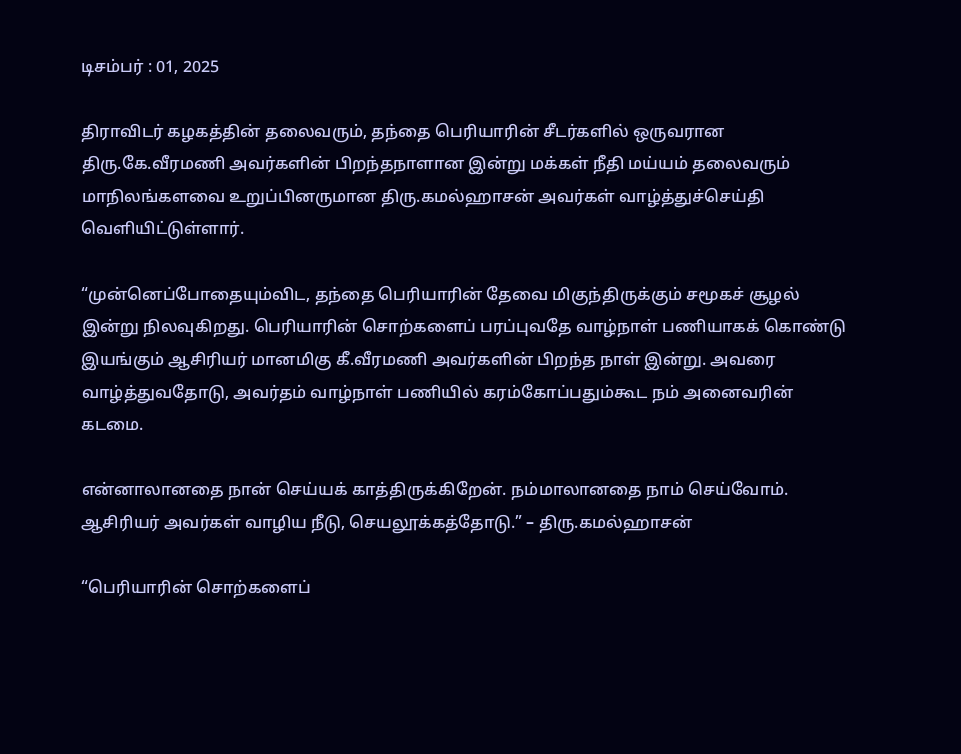டிசம்பர் : 01, 2025

திராவிடர் கழகத்தின் தலைவரும், தந்தை பெரியாரின் சீடர்களில் ஒருவரான திரு.கே.வீரமணி அவர்களின் பிறந்தநாளான இன்று மக்கள் நீதி மய்யம் தலைவரும் மாநிலங்களவை உறுப்பினருமான திரு.கமல்ஹாசன் அவர்கள் வாழ்த்துச்செய்தி வெளியிட்டுள்ளார்.

“முன்னெப்போதையும்விட, தந்தை பெரியாரின் தேவை மிகுந்திருக்கும் சமூகச் சூழல் இன்று நிலவுகிறது. பெரியாரின் சொற்களைப் பரப்புவதே வாழ்நாள் பணியாகக் கொண்டு இயங்கும் ஆசிரியர் மானமிகு கீ.வீரமணி அவர்களின் பிறந்த நாள் இன்று. அவரை வாழ்த்துவதோடு, அவர்தம் வாழ்நாள் பணியில் கரம்கோப்பதும்கூட நம் அனைவரின் கடமை.

என்னாலானதை நான் செய்யக் காத்திருக்கிறேன். நம்மாலானதை நாம் செய்வோம். ஆசிரியர் அவர்கள் வாழிய நீடு, செயலூக்கத்தோடு.” – திரு.கமல்ஹாசன்

“பெரியாரின் சொற்களைப்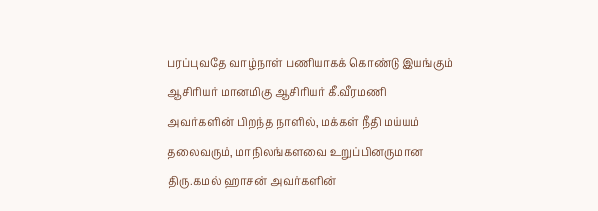பரப்புவதே வாழ்நாள் பணியாகக் கொண்டு இயங்கும் ஆசிரியர் மானமிகு ஆசிரியர் கீ.வீரமணி அவர்களின் பிறந்த நாளில், மக்கள் நீதி மய்யம் தலைவரும், மாநிலங்களவை உறுப்பினருமான திரு.கமல் ஹாசன் அவர்களின்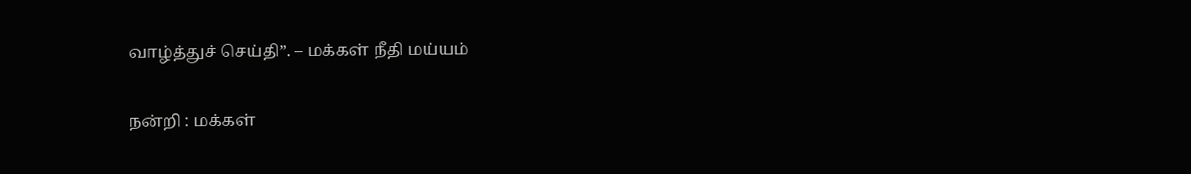வாழ்த்துச் செய்தி”. – மக்கள் நீதி மய்யம்

நன்றி : மக்கள்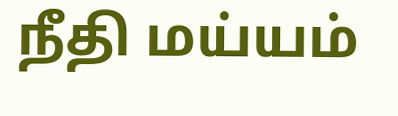நீதி மய்யம்